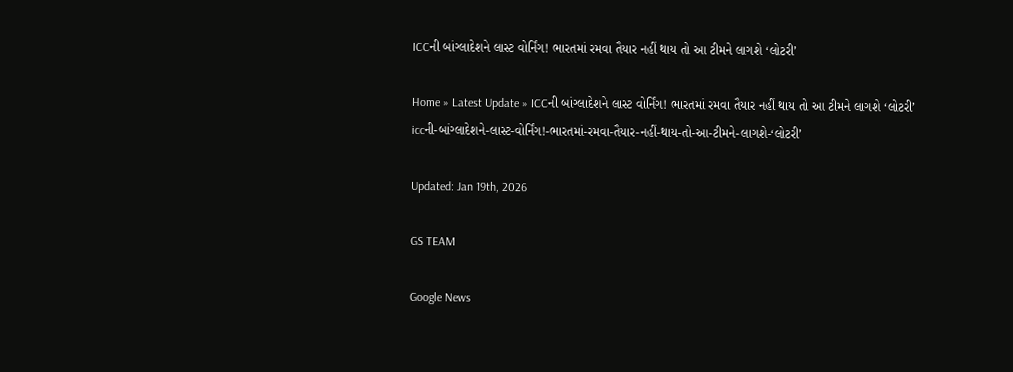ICCની બાંગ્લાદેશને લાસ્ટ વોર્નિંગ! ભારતમાં રમવા તૈયાર નહીં થાય તો આ ટીમને લાગશે ‘લોટરી’

Home » Latest Update » ICCની બાંગ્લાદેશને લાસ્ટ વોર્નિંગ! ભારતમાં રમવા તૈયાર નહીં થાય તો આ ટીમને લાગશે ‘લોટરી’
iccની-બાંગ્લાદેશને-લાસ્ટ-વોર્નિંગ!-ભારતમાં-રમવા-તૈયાર-નહીં-થાય-તો-આ-ટીમને-લાગશે-‘લોટરી’

Updated: Jan 19th, 2026

GS TEAM

Google News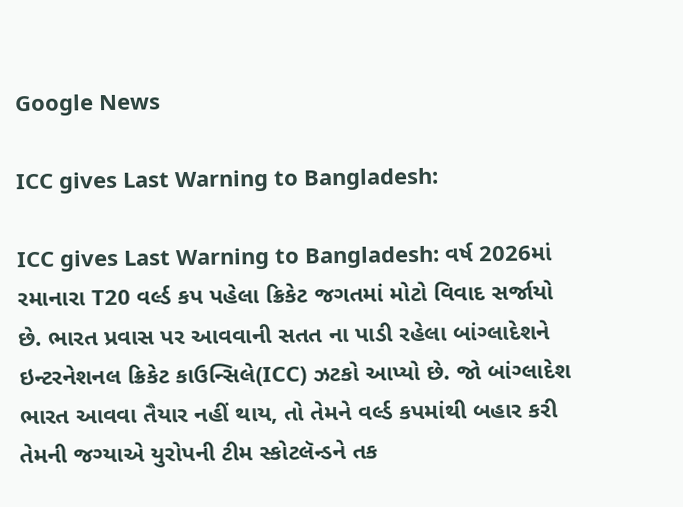Google News

ICC gives Last Warning to Bangladesh:

ICC gives Last Warning to Bangladesh: વર્ષ 2026માં રમાનારા T20 વર્લ્ડ કપ પહેલા ક્રિકેટ જગતમાં મોટો વિવાદ સર્જાયો છે. ભારત પ્રવાસ પર આવવાની સતત ના પાડી રહેલા બાંગ્લાદેશને ઇન્ટરનેશનલ ક્રિકેટ કાઉન્સિલે(ICC) ઝટકો આપ્યો છે. જો બાંગ્લાદેશ ભારત આવવા તૈયાર નહીં થાય, તો તેમને વર્લ્ડ કપમાંથી બહાર કરી તેમની જગ્યાએ યુરોપની ટીમ સ્કોટલૅન્ડને તક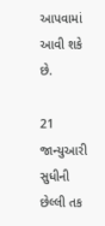આપવામાં આવી શકે છે.

21 જાન્યુઆરી સુધીની છેલ્લી તક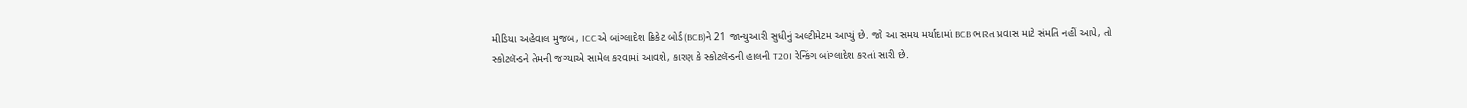મીડિયા અહેવાલ મુજબ, ICCએ બાંગ્લાદેશ ક્રિકેટ બોર્ડ(BCB)ને 21 જાન્યુઆરી સુધીનું અલ્ટીમેટમ આપ્યું છે. જો આ સમય મર્યાદામાં BCB ભારત પ્રવાસ માટે સંમતિ નહીં આપે, તો સ્કોટલૅન્ડને તેમની જગ્યાએ સામેલ કરવામાં આવશે, કારણ કે સ્કોટલૅન્ડની હાલની T20I રેન્કિંગ બાંગ્લાદેશ કરતાં સારી છે.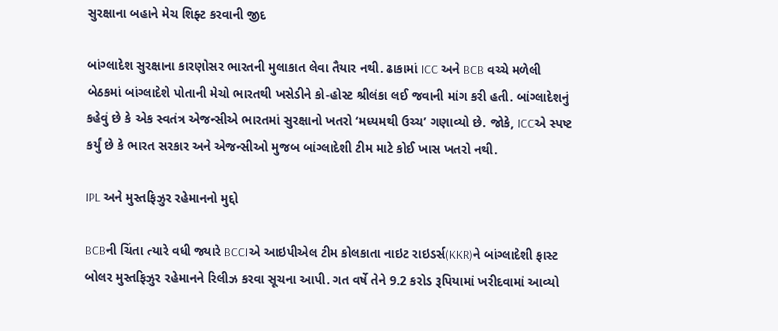સુરક્ષાના બહાને મેચ શિફ્ટ કરવાની જીદ

બાંગ્લાદેશ સુરક્ષાના કારણોસર ભારતની મુલાકાત લેવા તૈયાર નથી. ઢાકામાં ICC અને BCB વચ્ચે મળેલી બેઠકમાં બાંગ્લાદેશે પોતાની મેચો ભારતથી ખસેડીને કો-હોસ્ટ શ્રીલંકા લઈ જવાની માંગ કરી હતી. બાંગ્લાદેશનું કહેવું છે કે એક સ્વતંત્ર એજન્સીએ ભારતમાં સુરક્ષાનો ખતરો ‘મધ્યમથી ઉચ્ચ’ ગણાવ્યો છે. જોકે, ICCએ સ્પષ્ટ કર્યું છે કે ભારત સરકાર અને એજન્સીઓ મુજબ બાંગ્લાદેશી ટીમ માટે કોઈ ખાસ ખતરો નથી.

IPL અને મુસ્તફિઝુર રહેમાનનો મુદ્દો

BCBની ચિંતા ત્યારે વધી જ્યારે BCCIએ આઇપીએલ ટીમ કોલકાતા નાઇટ રાઇડર્સ(KKR)ને બાંગ્લાદેશી ફાસ્ટ બોલર મુસ્તફિઝુર રહેમાનને રિલીઝ કરવા સૂચના આપી. ગત વર્ષે તેને 9.2 કરોડ રૂપિયામાં ખરીદવામાં આવ્યો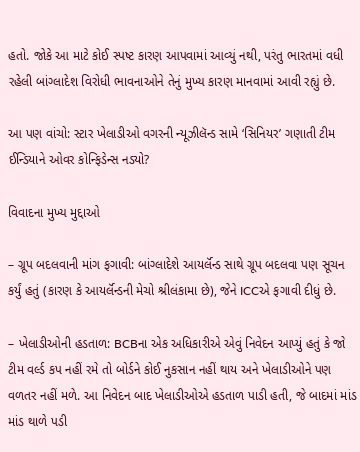હતો. જોકે આ માટે કોઈ સ્પષ્ટ કારણ આપવામાં આવ્યું નથી, પરંતુ ભારતમાં વધી રહેલી બાંગ્લાદેશ વિરોધી ભાવનાઓને તેનું મુખ્ય કારણ માનવામાં આવી રહ્યું છે.

આ પણ વાંચો: સ્ટાર ખેલાડીઓ વગરની ન્યૂઝીલૅન્ડ સામે ‘સિનિયર’ ગણાતી ટીમ ઈન્ડિયાને ઓવર કોન્ફિડેન્સ નડ્યો?

વિવાદના મુખ્ય મુદ્દાઓ

– ગ્રૂપ બદલવાની માંગ ફગાવી: બાંગ્લાદેશે આયર્લૅન્ડ સાથે ગ્રૂપ બદલવા પણ સૂચન કર્યું હતું (કારણ કે આયર્લૅન્ડની મેચો શ્રીલંકામા છે), જેને ICCએ ફગાવી દીધું છે.

– ખેલાડીઓની હડતાળ: BCBના એક અધિકારીએ એવું નિવેદન આપ્યું હતું કે જો ટીમ વર્લ્ડ કપ નહીં રમે તો બોર્ડને કોઈ નુકસાન નહીં થાય અને ખેલાડીઓને પણ વળતર નહીં મળે. આ નિવેદન બાદ ખેલાડીઓએ હડતાળ પાડી હતી, જે બાદમાં માંડ માંડ થાળે પડી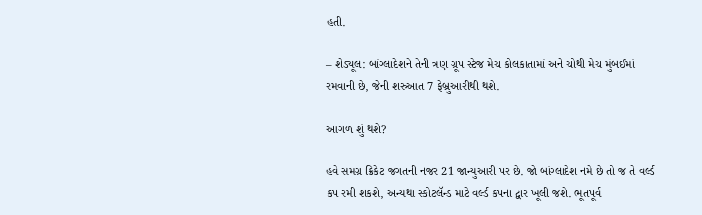હતી.

– શેડ્યૂલ: બાંગ્લાદેશને તેની ત્રણ ગ્રૂપ સ્ટેજ મેચ કોલકાતામાં અને ચોથી મેચ મુંબઈમાં રમવાની છે, જેની શરુઆત 7 ફેબ્રુઆરીથી થશે.

આગળ શું થશે?

હવે સમગ્ર ક્રિકેટ જગતની નજર 21 જાન્યુઆરી પર છે. જો બાંગ્લાદેશ નમે છે તો જ તે વર્લ્ડ કપ રમી શકશે, અન્યથા સ્કોટલૅન્ડ માટે વર્લ્ડ કપના દ્વાર ખૂલી જશે. ભૂતપૂર્વ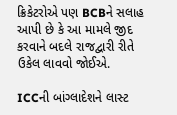ક્રિકેટરોએ પણ BCBને સલાહ આપી છે કે આ મામલે જીદ કરવાને બદલે રાજદ્વારી રીતે ઉકેલ લાવવો જોઈએ.

ICCની બાંગ્લાદેશને લાસ્ટ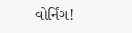વોર્નિંગ!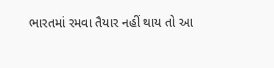ભારતમાં રમવા તૈયાર નહીં થાય તો આ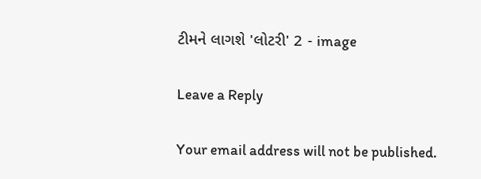ટીમને લાગશે 'લોટરી' 2 - image

Leave a Reply

Your email address will not be published.